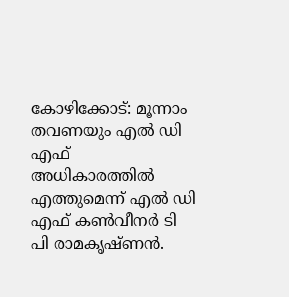കോഴിക്കോട്: മൂന്നാം തവണയും എൽ ഡി എഫ് അധികാരത്തിൽ എത്തുമെന്ന് എൽ ഡി എഫ് കൺവീനർ ടി പി രാമകൃഷ്ണൻ.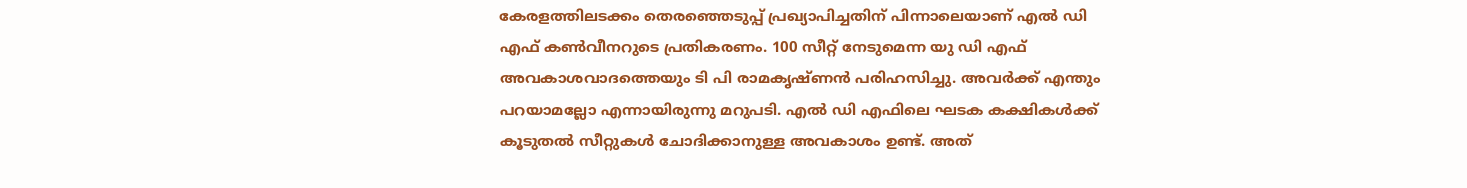കേരളത്തിലടക്കം തെരഞ്ഞെടുപ്പ് പ്രഖ്യാപിച്ചതിന് പിന്നാലെയാണ് എൽ ഡി എഫ് കൺവീനറുടെ പ്രതികരണം. 100 സീറ്റ് നേടുമെന്ന യു ഡി എഫ് അവകാശവാദത്തെയും ടി പി രാമകൃഷ്ണൻ പരിഹസിച്ചു. അവർക്ക് എന്തും പറയാമല്ലോ എന്നായിരുന്നു മറുപടി. എൽ ഡി എഫിലെ ഘടക കക്ഷികൾക്ക് കൂടുതൽ സീറ്റുകൾ ചോദിക്കാനുള്ള അവകാശം ഉണ്ട്. അത്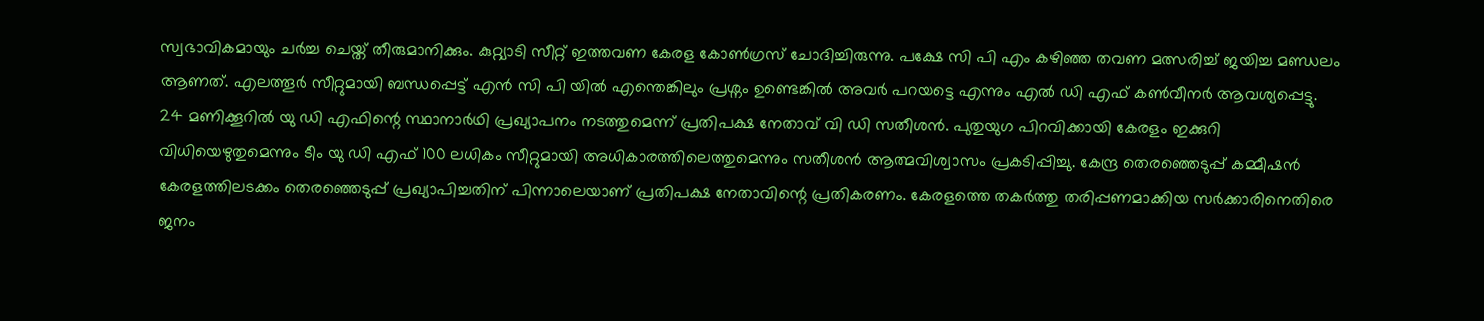സ്വഭാവികമായും ചർച്ച ചെയ്ത് തീരുമാനിക്കും. കുറ്റ്യാടി സീറ്റ് ഇത്തവണ കേരള കോൺഗ്രസ് ചോദിച്ചിരുന്നു. പക്ഷേ സി പി എം കഴിഞ്ഞ തവണ മത്സരിച്ച് ജയിച്ച മണ്ഡലം ആണത്. എലത്തൂർ സീറ്റുമായി ബന്ധപ്പെട്ട് എൻ സി പി യിൽ എന്തെങ്കിലും പ്രശ്നം ഉണ്ടെങ്കിൽ അവർ പറയട്ടെ എന്നും എൽ ഡി എഫ് കൺവീനർ ആവശ്യപ്പെട്ടു.
24 മണിക്കൂറിൽ യു ഡി എഫിന്റെ സ്ഥാനാർഥി പ്രഖ്യാപനം നടത്തുമെന്ന് പ്രതിപക്ഷ നേതാവ് വി ഡി സതീശൻ. പുതുയുഗ പിറവിക്കായി കേരളം ഇക്കുറി വിധിയെഴുതുമെന്നും ടീം യു ഡി എഫ് 100 ലധികം സീറ്റുമായി അധികാരത്തിലെത്തുമെന്നും സതീശൻ ആത്മവിശ്വാസം പ്രകടിപ്പിച്ചു. കേന്ദ്ര തെരഞ്ഞെടുപ്പ് കമ്മീഷൻ കേരളത്തിലടക്കം തെരഞ്ഞെടുപ്പ് പ്രഖ്യാപിച്ചതിന് പിന്നാലെയാണ് പ്രതിപക്ഷ നേതാവിന്റെ പ്രതികരണം. കേരളത്തെ തകർത്തു തരിപ്പണമാക്കിയ സർക്കാരിനെതിരെ ജനം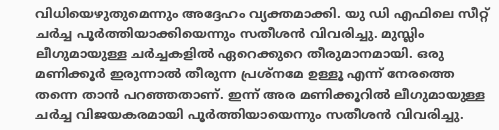വിധിയെഴുതുമെന്നും അദ്ദേഹം വ്യക്തമാക്കി. യു ഡി എഫിലെ സീറ്റ് ചർച്ച പൂർത്തിയാക്കിയെന്നും സതീശൻ വിവരിച്ചു. മുസ്ലിം ലീഗുമായുള്ള ചർച്ചകളിൽ ഏറെക്കുറെ തീരുമാനമായി. ഒരു മണിക്കൂർ ഇരുന്നാൽ തീരുന്ന പ്രശ്നമേ ഉള്ളൂ എന്ന് നേരത്തെ തന്നെ താൻ പറഞ്ഞതാണ്. ഇന്ന് അര മണിക്കൂറിൽ ലീഗുമായുള്ള ചർച്ച വിജയകരമായി പൂർത്തിയായെന്നും സതീശൻ വിവരിച്ചു.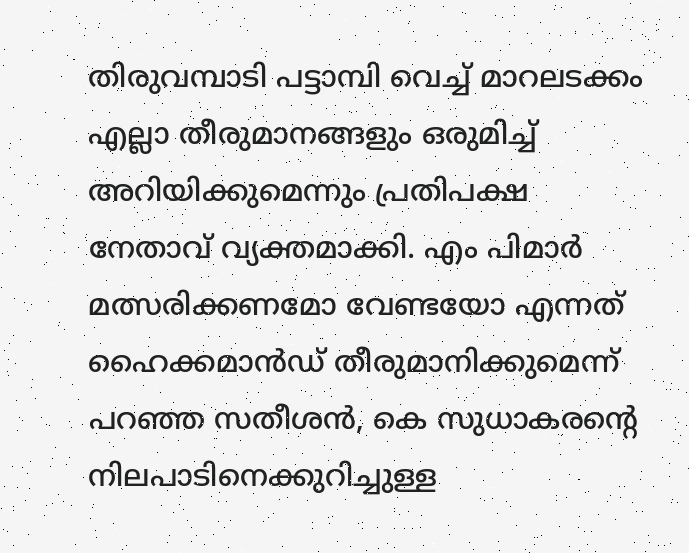തിരുവമ്പാടി പട്ടാമ്പി വെച്ച് മാറലടക്കം എല്ലാ തീരുമാനങ്ങളും ഒരുമിച്ച് അറിയിക്കുമെന്നും പ്രതിപക്ഷ നേതാവ് വ്യക്തമാക്കി. എം പിമാർ മത്സരിക്കണമോ വേണ്ടയോ എന്നത് ഹൈക്കമാൻഡ് തീരുമാനിക്കുമെന്ന് പറഞ്ഞ സതീശൻ, കെ സുധാകരന്റെ നിലപാടിനെക്കുറിച്ചുള്ള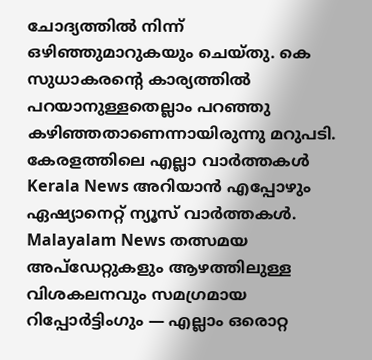ചോദ്യത്തിൽ നിന്ന് ഒഴിഞ്ഞുമാറുകയും ചെയ്തു. കെ സുധാകരന്റെ കാര്യത്തിൽ പറയാനുള്ളതെല്ലാം പറഞ്ഞു കഴിഞ്ഞതാണെന്നായിരുന്നു മറുപടി.
കേരളത്തിലെ എല്ലാ വാർത്തകൾ Kerala News അറിയാൻ എപ്പോഴും ഏഷ്യാനെറ്റ് ന്യൂസ് വാർത്തകൾ. Malayalam News തത്സമയ അപ്ഡേറ്റുകളും ആഴത്തിലുള്ള വിശകലനവും സമഗ്രമായ റിപ്പോർട്ടിംഗും — എല്ലാം ഒരൊറ്റ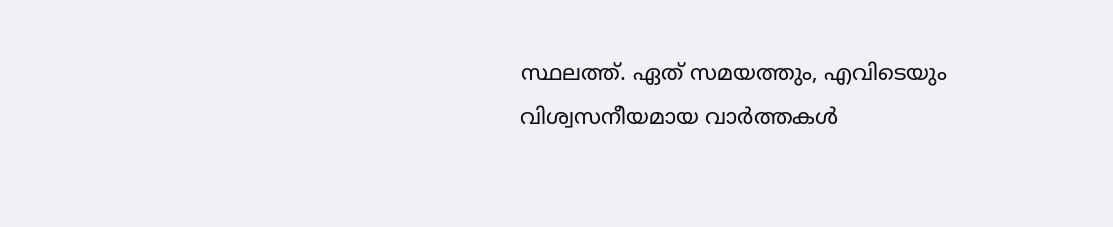സ്ഥലത്ത്. ഏത് സമയത്തും, എവിടെയും വിശ്വസനീയമായ വാർത്തകൾ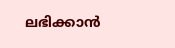ലഭിക്കാൻ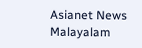Asianet News Malayalam